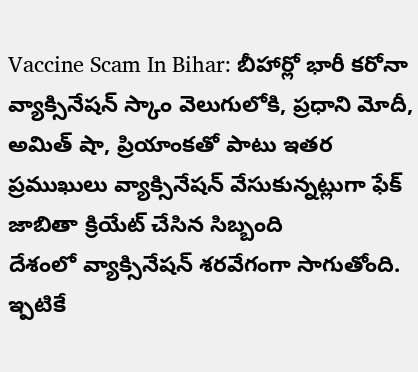Vaccine Scam In Bihar: బీహార్లో భారీ కరోనా వ్యాక్సినేషన్ స్కాం వెలుగులోకి, ప్రధాని మోదీ, అమిత్ షా, ప్రియాంకతో పాటు ఇతర ప్రముఖులు వ్యాక్సినేషన్ వేసుకున్నట్లుగా ఫేక్ జాబితా క్రియేట్ చేసిన సిబ్బంది
దేశంలో వ్యాక్సినేషన్ శరవేగంగా సాగుతోంది. ఇ్పటికే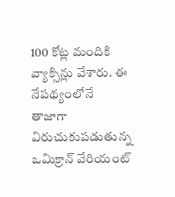100 కోట్ల మందికి వ్యాక్సిన్లు వేశారు. ఈ నేపథ్యంలోనే తాజాగా విరుచుకుపడుతున్న ఒమిక్రాన్ వేరియంట్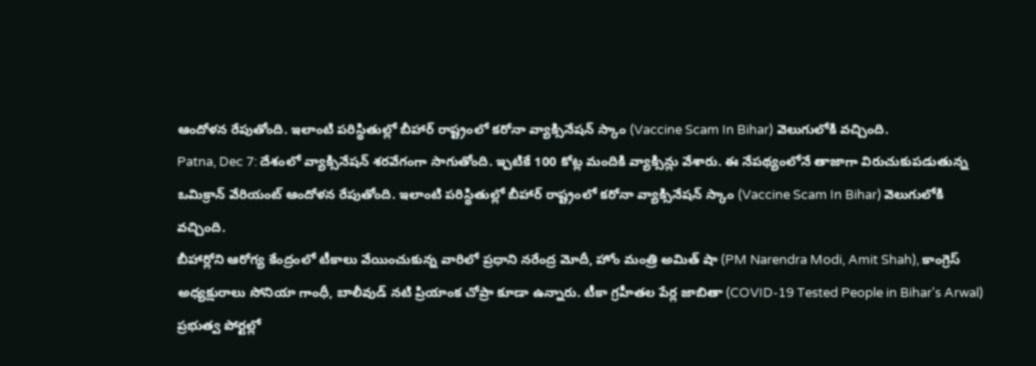ఆందోళన రేపుతోంది. ఇలాంటి పరిస్థితుల్లో బీహార్ రాష్ట్రంలో కరోనా వ్యాక్సినేషన్ స్కాం (Vaccine Scam In Bihar) వెలుగులోకి వచ్చింది.
Patna, Dec 7: దేశంలో వ్యాక్సినేషన్ శరవేగంగా సాగుతోంది. ఇ్పటికే 100 కోట్ల మందికి వ్యాక్సిన్లు వేశారు. ఈ నేపథ్యంలోనే తాజాగా విరుచుకుపడుతున్న ఒమిక్రాన్ వేరియంట్ ఆందోళన రేపుతోంది. ఇలాంటి పరిస్థితుల్లో బీహార్ రాష్ట్రంలో కరోనా వ్యాక్సినేషన్ స్కాం (Vaccine Scam In Bihar) వెలుగులోకి వచ్చింది.
బీహార్లోని ఆరోగ్య కేంద్రంలో టీకాలు వేయించుకున్న వారిలో ప్రధాని నరేంద్ర మోదీ, హోం మంత్రి అమిత్ షా (PM Narendra Modi, Amit Shah), కాంగ్రెస్ అధ్యక్షురాలు సోనియా గాంధీ, బాలీవుడ్ నటి ప్రియాంక చోప్రా కూడా ఉన్నారు. టీకా గ్రహీతల పేర్ల జాబితా (COVID-19 Tested People in Bihar's Arwal) ప్రభుత్వ పోర్టల్లో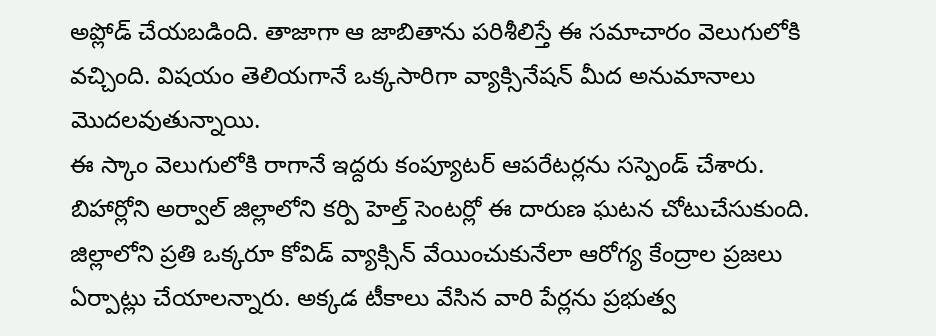అప్లోడ్ చేయబడింది. తాజాగా ఆ జాబితాను పరిశీలిస్తే ఈ సమాచారం వెలుగులోకి వచ్చింది. విషయం తెలియగానే ఒక్కసారిగా వ్యాక్సినేషన్ మీద అనుమానాలు మొదలవుతున్నాయి.
ఈ స్కాం వెలుగులోకి రాగానే ఇద్దరు కంప్యూటర్ ఆపరేటర్లను సస్పెండ్ చేశారు. బిహార్లోని అర్వాల్ జిల్లాలోని కర్పి హెల్త్ సెంటర్లో ఈ దారుణ ఘటన చోటుచేసుకుంది. జిల్లాలోని ప్రతి ఒక్కరూ కోవిడ్ వ్యాక్సిన్ వేయించుకునేలా ఆరోగ్య కేంద్రాల ప్రజలు ఏర్పాట్లు చేయాలన్నారు. అక్కడ టీకాలు వేసిన వారి పేర్లను ప్రభుత్వ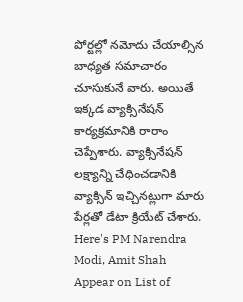పోర్టల్లో నమోదు చేయాల్సిన బాధ్యత సమాచారం చూసుకునే వారు. అయితే ఇక్కడ వ్యాక్సినేషన్ కార్యక్రమానికి రారాం చెప్పేశారు. వ్యాక్సినేషన్ లక్ష్యాన్ని చేధించడానికి వ్యాక్సిన్ ఇచ్చినట్లుగా మారు పేర్లతో డేటా క్రియేట్ చేశారు.
Here's PM Narendra Modi, Amit Shah Appear on List of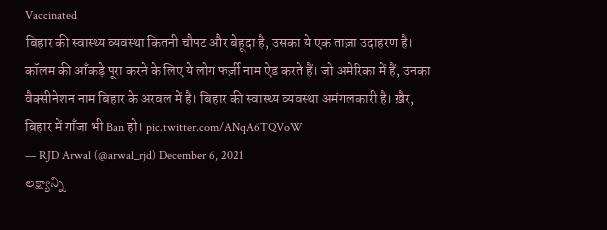Vaccinated
बिहार की स्वास्थ्य व्यवस्था कितनी चौपट और बेहूदा है, उसका ये एक ताज़ा उदाहरण है। कॉलम की आँकड़े पूरा करने के लिए ये लोग फर्ज़ी नाम ऐड करते हैं। जो अमेरिका में हैं, उनका वैक्सीनेशन नाम बिहार के अरवल में है। बिहार की स्वास्थ्य व्यवस्था अमंगलकारी है। ख़ैर, बिहार में गाँजा भी Ban हो। pic.twitter.com/ANqA6TQVoW
— RJD Arwal (@arwal_rjd) December 6, 2021
లక్ష్యాన్ని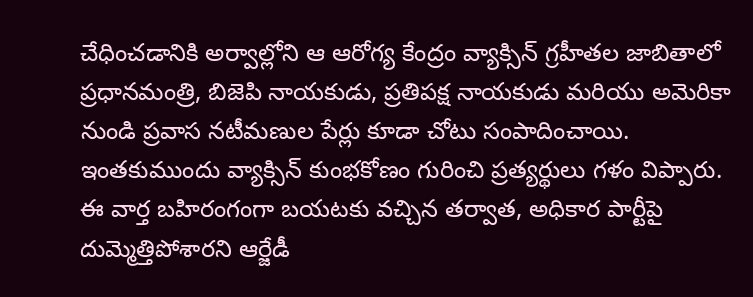చేధించడానికి అర్వాల్లోని ఆ ఆరోగ్య కేంద్రం వ్యాక్సిన్ గ్రహీతల జాబితాలో ప్రధానమంత్రి, బిజెపి నాయకుడు, ప్రతిపక్ష నాయకుడు మరియు అమెరికా నుండి ప్రవాస నటీమణుల పేర్లు కూడా చోటు సంపాదించాయి. ఇంతకుముందు వ్యాక్సిన్ కుంభకోణం గురించి ప్రత్యర్థులు గళం విప్పారు. ఈ వార్త బహిరంగంగా బయటకు వచ్చిన తర్వాత, అధికార పార్టీపై దుమ్మెత్తిపోశారని ఆర్జేడీ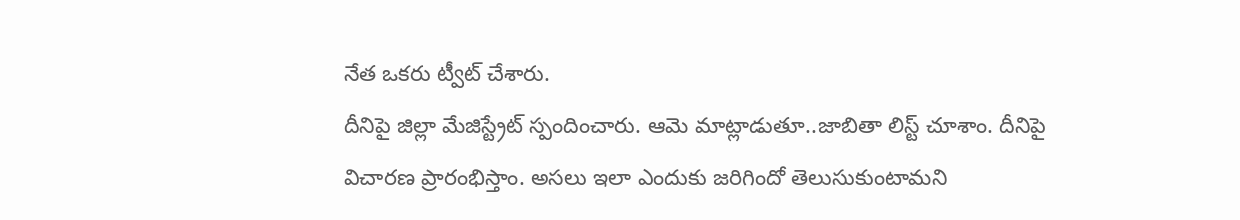నేత ఒకరు ట్వీట్ చేశారు.
దీనిపై జిల్లా మేజిస్ట్రేట్ స్పందించారు. ఆమె మాట్లాడుతూ..జాబితా లిస్ట్ చూశాం. దీనిపై విచారణ ప్రారంభిస్తాం. అసలు ఇలా ఎందుకు జరిగిందో తెలుసుకుంటామని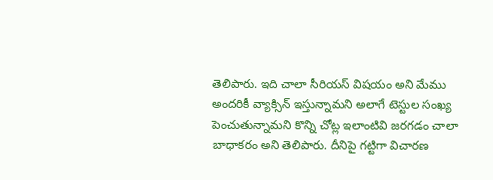తెలిపారు. ఇది చాలా సీరియస్ విషయం అని మేము అందరికీ వ్యాక్సిన్ ఇస్తున్నామని అలాగే టెస్టుల సంఖ్య పెంచుతున్నామని కొన్ని చోట్ల ఇలాంటివి జరగడం చాలా బాధాకరం అని తెలిపారు. దీనిపై గట్టిగా విచారణ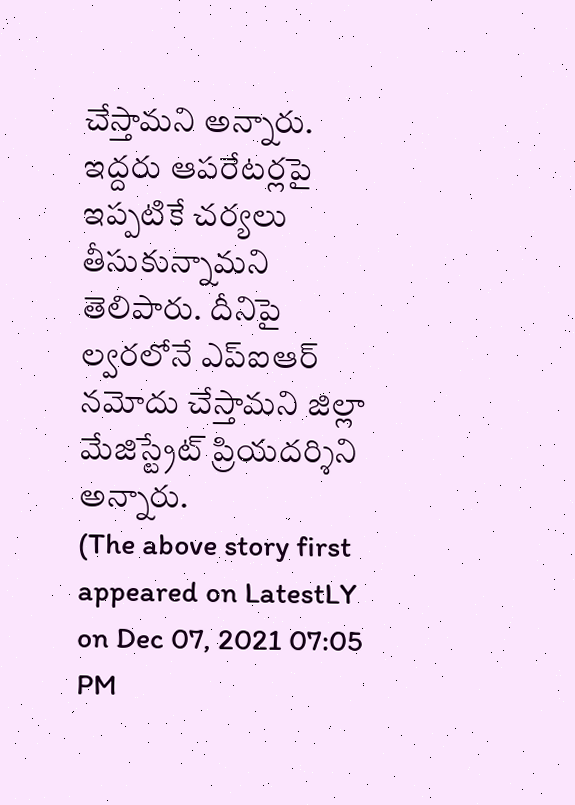చేస్తామని అన్నారు. ఇద్దరు ఆపరేటర్లపై ఇప్పటికే చర్యలు తీసుకున్నామని తెలిపారు. దీనిపై ల్వరలోనే ఎప్ఐఆర్ నమోదు చేస్తామని జిల్లా మేజిస్ట్రేట్ ప్రియదర్శిని అన్నారు.
(The above story first appeared on LatestLY on Dec 07, 2021 07:05 PM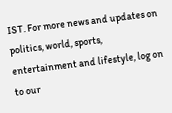IST. For more news and updates on politics, world, sports, entertainment and lifestyle, log on to our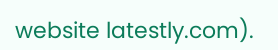website latestly.com).